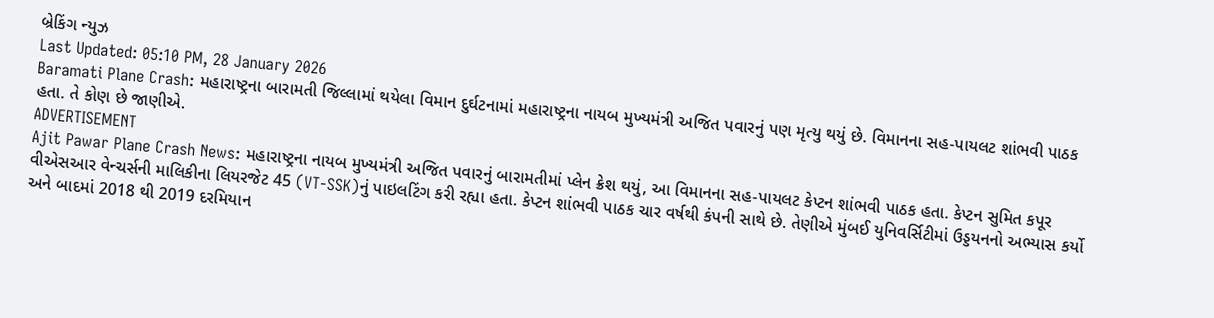બ્રેકિંગ ન્યુઝ
Last Updated: 05:10 PM, 28 January 2026
Baramati Plane Crash: મહારાષ્ટ્રના બારામતી જિલ્લામાં થયેલા વિમાન દુર્ઘટનામાં મહારાષ્ટ્રના નાયબ મુખ્યમંત્રી અજિત પવારનું પણ મૃત્યુ થયું છે. વિમાનના સહ-પાયલટ શાંભવી પાઠક હતા. તે કોણ છે જાણીએ.
ADVERTISEMENT
Ajit Pawar Plane Crash News: મહારાષ્ટ્રના નાયબ મુખ્યમંત્રી અજિત પવારનું બારામતીમાં પ્લેન ક્રેશ થયું, આ વિમાનના સહ-પાયલટ કેપ્ટન શાંભવી પાઠક હતા. કેપ્ટન સુમિત કપૂર વીએસઆર વેન્ચર્સની માલિકીના લિયરજેટ 45 (VT-SSK)નું પાઇલટિંગ કરી રહ્યા હતા. કેપ્ટન શાંભવી પાઠક ચાર વર્ષથી કંપની સાથે છે. તેણીએ મુંબઈ યુનિવર્સિટીમાં ઉડ્ડયનનો અભ્યાસ કર્યો અને બાદમાં 2018 થી 2019 દરમિયાન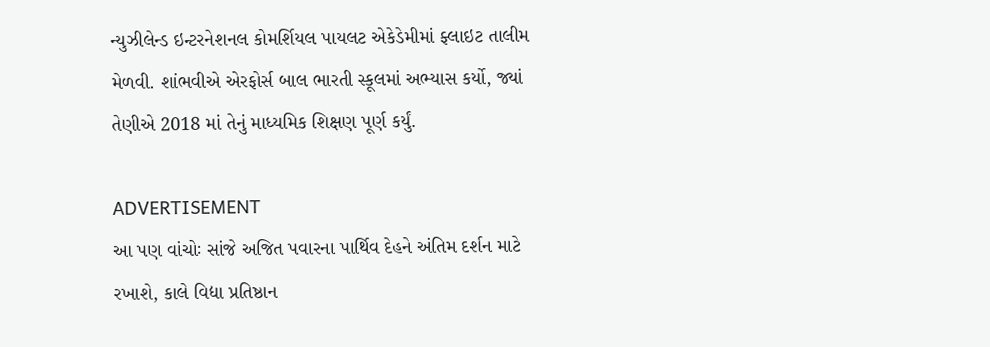ન્યુઝીલેન્ડ ઇન્ટરનેશનલ કોમર્શિયલ પાયલટ એકેડેમીમાં ફ્લાઇટ તાલીમ મેળવી. શાંભવીએ એરફોર્સ બાલ ભારતી સ્કૂલમાં અભ્યાસ કર્યો, જ્યાં તેણીએ 2018 માં તેનું માધ્યમિક શિક્ષણ પૂર્ણ કર્યું.

ADVERTISEMENT
આ પણ વાંચોઃ સાંજે અજિત પવારના પાર્થિવ દેહને અંતિમ દર્શન માટે રખાશે, કાલે વિદ્યા પ્રતિષ્ઠાન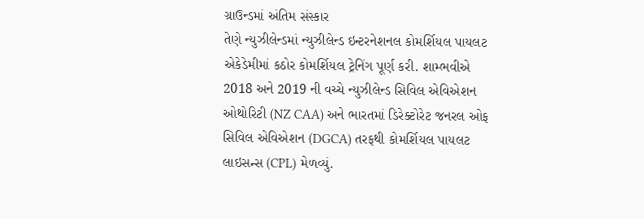ગ્રાઉન્ડમાં અંતિમ સંસ્કાર
તેણે ન્યુઝીલેન્ડમાં ન્યુઝીલેન્ડ ઇન્ટરનેશનલ કોમર્શિયલ પાયલટ એકેડેમીમાં કઠોર કોમર્શિયલ ટ્રેનિંગ પૂર્ણ કરી. શામ્ભવીએ 2018 અને 2019 ની વચ્ચે ન્યુઝીલેન્ડ સિવિલ એવિએશન ઓથોરિટી (NZ CAA) અને ભારતમાં ડિરેક્ટોરેટ જનરલ ઓફ સિવિલ એવિએશન (DGCA) તરફથી કોમર્શિયલ પાયલટ લાઇસન્સ (CPL) મેળવ્યું.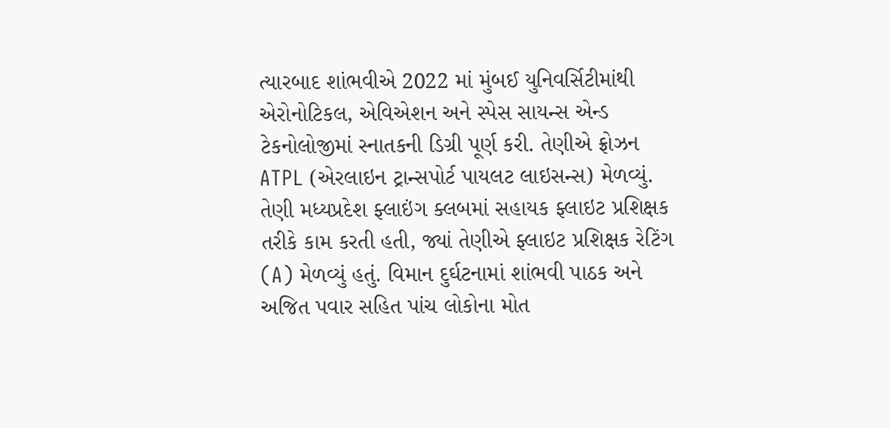ત્યારબાદ શાંભવીએ 2022 માં મુંબઈ યુનિવર્સિટીમાંથી એરોનોટિકલ, એવિએશન અને સ્પેસ સાયન્સ એન્ડ ટેકનોલોજીમાં સ્નાતકની ડિગ્રી પૂર્ણ કરી. તેણીએ ફ્રોઝન ATPL (એરલાઇન ટ્રાન્સપોર્ટ પાયલટ લાઇસન્સ) મેળવ્યું. તેણી મધ્યપ્રદેશ ફ્લાઇંગ ક્લબમાં સહાયક ફ્લાઇટ પ્રશિક્ષક તરીકે કામ કરતી હતી, જ્યાં તેણીએ ફ્લાઇટ પ્રશિક્ષક રેટિંગ (A) મેળવ્યું હતું. વિમાન દુર્ઘટનામાં શાંભવી પાઠક અને અજિત પવાર સહિત પાંચ લોકોના મોત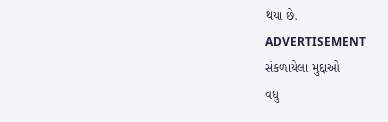થયા છે.
ADVERTISEMENT
સંકળાયેલા મુદ્દાઓ
વધુ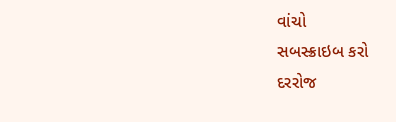વાંચો
સબસ્ક્રાઇબ કરો
દરરોજ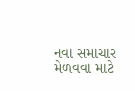નવા સમાચાર મેળવવા માટે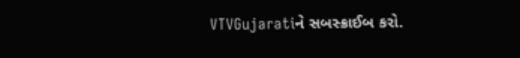VTVGujaratiને સબસ્ક્રાઈબ કરો.